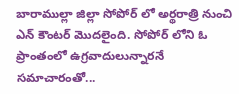బారాముల్లా జిల్లా సోపోర్ లో అర్థరాత్రి నుంచి ఎన్ కౌంటర్ మొదలైంది. సోపోర్ లోని ఓ ప్రాంతంలో ఉగ్రవాదులున్నారనే సమాచారంతో...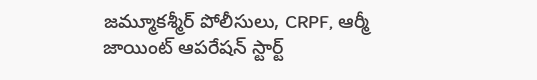జమ్మూకశ్మీర్ పోలీసులు, CRPF, ఆర్మీ జాయింట్ ఆపరేషన్ స్టార్ట్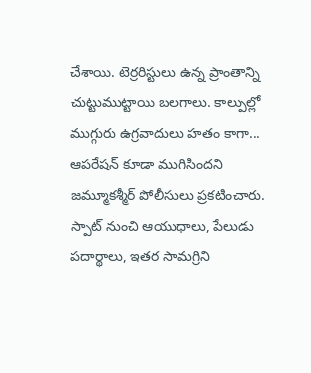చేశాయి. టెర్రరిస్టులు ఉన్న ప్రాంతాన్ని చుట్టుముట్టాయి బలగాలు. కాల్పుల్లో ముగ్గురు ఉగ్రవాదులు హతం కాగా... ఆపరేషన్ కూడా ముగిసిందని జమ్మూకశ్మీర్ పోలీసులు ప్రకటించారు. స్పాట్ నుంచి ఆయుధాలు, పేలుడు పదార్థాలు, ఇతర సామగ్రిని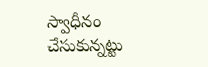స్వాధీనం చేసుకున్నట్టు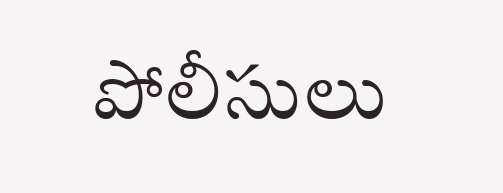పోలీసులు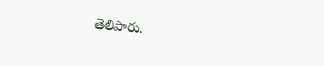తెలిపారు.